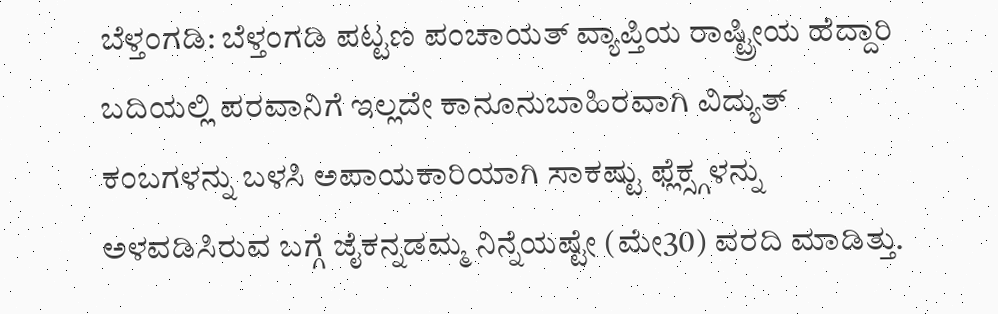ಬೆಳ್ತಂಗಡಿ: ಬೆಳ್ತಂಗಡಿ ಪಟ್ಟಣ ಪಂಚಾಯತ್ ವ್ಯಾಪ್ತಿಯ ರಾಷ್ಟ್ರೀಯ ಹೆದ್ದಾರಿ ಬದಿಯಲ್ಲಿ ಪರವಾನಿಗೆ ಇಲ್ಲದೇ ಕಾನೂನುಬಾಹಿರವಾಗಿ ವಿದ್ಯುತ್ ಕಂಬಗಳನ್ನು ಬಳಸಿ ಅಪಾಯಕಾರಿಯಾಗಿ ಸಾಕಷ್ಟು ಫ್ಲೆಕ್ಸ್ಗಳನ್ನು ಅಳವಡಿಸಿರುವ ಬಗ್ಗೆ ಜೈಕನ್ನಡಮ್ಮ ನಿನ್ನೆಯಷ್ಟೇ (ಮೇ30) ವರದಿ ಮಾಡಿತ್ತು.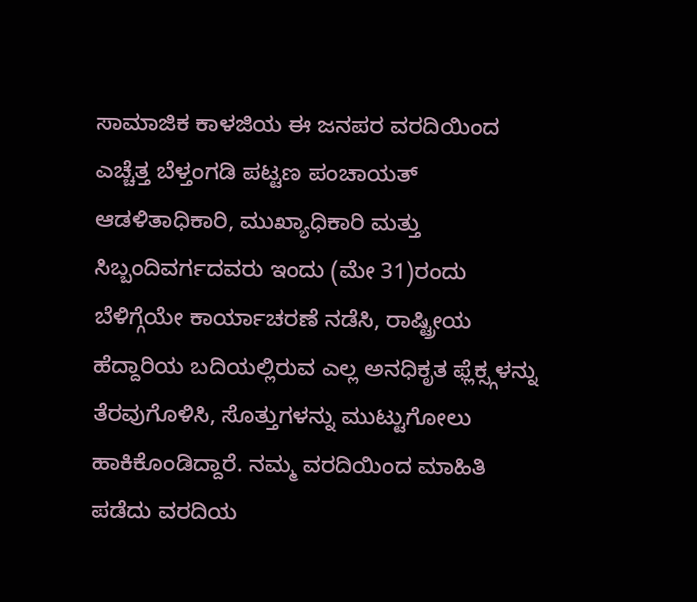ಸಾಮಾಜಿಕ ಕಾಳಜಿಯ ಈ ಜನಪರ ವರದಿಯಿಂದ ಎಚ್ಚೆತ್ತ ಬೆಳ್ತಂಗಡಿ ಪಟ್ಟಣ ಪಂಚಾಯತ್ ಆಡಳಿತಾಧಿಕಾರಿ, ಮುಖ್ಯಾಧಿಕಾರಿ ಮತ್ತು ಸಿಬ್ಬಂದಿವರ್ಗದವರು ಇಂದು (ಮೇ 31)ರಂದು ಬೆಳಿಗ್ಗೆಯೇ ಕಾರ್ಯಾಚರಣೆ ನಡೆಸಿ, ರಾಷ್ಟ್ರೀಯ ಹೆದ್ದಾರಿಯ ಬದಿಯಲ್ಲಿರುವ ಎಲ್ಲ ಅನಧಿಕೃತ ಫ್ಲೆಕ್ಸ್ಗಳನ್ನು ತೆರವುಗೊಳಿಸಿ, ಸೊತ್ತುಗಳನ್ನು ಮುಟ್ಟುಗೋಲು ಹಾಕಿಕೊಂಡಿದ್ದಾರೆ. ನಮ್ಮ ವರದಿಯಿಂದ ಮಾಹಿತಿ ಪಡೆದು ವರದಿಯ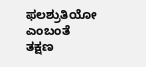ಫಲಶ್ರುತಿಯೋ ಎಂಬಂತೆ ತಕ್ಷಣ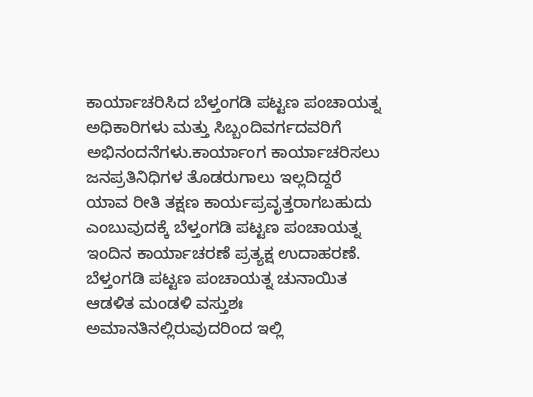ಕಾರ್ಯಾಚರಿಸಿದ ಬೆಳ್ತಂಗಡಿ ಪಟ್ಟಣ ಪಂಚಾಯತ್ನ ಅಧಿಕಾರಿಗಳು ಮತ್ತು ಸಿಬ್ಬಂದಿವರ್ಗದವರಿಗೆ ಅಭಿನಂದನೆಗಳು.ಕಾರ್ಯಾಂಗ ಕಾರ್ಯಾಚರಿಸಲು ಜನಪ್ರತಿನಿಧಿಗಳ ತೊಡರುಗಾಲು ಇಲ್ಲದಿದ್ದರೆ ಯಾವ ರೀತಿ ತಕ್ಷಣ ಕಾರ್ಯಪ್ರವೃತ್ತರಾಗಬಹುದು ಎಂಬುವುದಕ್ಕೆ ಬೆಳ್ತಂಗಡಿ ಪಟ್ಟಣ ಪಂಚಾಯತ್ನ ಇಂದಿನ ಕಾರ್ಯಾಚರಣೆ ಪ್ರತ್ಯಕ್ಷ ಉದಾಹರಣೆ. ಬೆಳ್ತಂಗಡಿ ಪಟ್ಟಣ ಪಂಚಾಯತ್ನ ಚುನಾಯಿತ ಆಡಳಿತ ಮಂಡಳಿ ವಸ್ತುಶಃ ಅಮಾನತಿನಲ್ಲಿರುವುದರಿಂದ ಇಲ್ಲಿ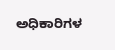ಅಧಿಕಾರಿಗಳ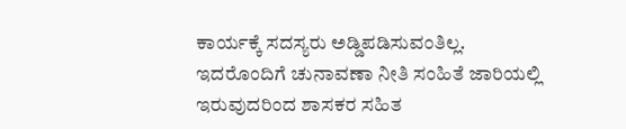ಕಾರ್ಯಕ್ಕೆ ಸದಸ್ಯರು ಅಡ್ಡಿಪಡಿಸುವಂತಿಲ್ಲ. ಇದರೊಂದಿಗೆ ಚುನಾವಣಾ ನೀತಿ ಸಂಹಿತೆ ಜಾರಿಯಲ್ಲಿ ಇರುವುದರಿಂದ ಶಾಸಕರ ಸಹಿತ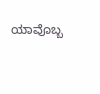ಯಾವೊಬ್ಬ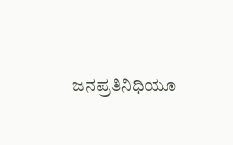ಜನಪ್ರತಿನಿಧಿಯೂ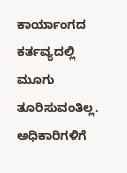ಕಾರ್ಯಾಂಗದ ಕರ್ತವ್ಯದಲ್ಲಿ ಮೂಗು ತೂರಿಸುವಂತಿಲ್ಲ. ಅಧಿಕಾರಿಗಳಿಗೆ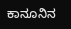ಕಾನೂನಿನ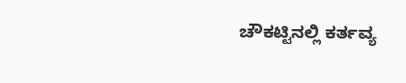ಚೌಕಟ್ಟಿನಲ್ಲಿ ಕರ್ತವ್ಯ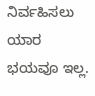ನಿರ್ವಹಿಸಲು ಯಾರ ಭಯವೂ ಇಲ್ಲ.